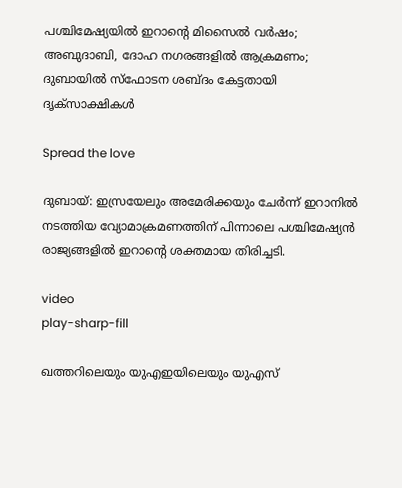പശ്ചിമേഷ്യയില്‍ ഇറാൻ്റെ മിസൈല്‍ വര്‍ഷം; അബുദാബി, ദോഹ നഗരങ്ങളില്‍ ആക്രമണം; ദുബായില്‍ സ്ഫോടന ശബ്ദം കേട്ടതായി ദൃക്സാക്ഷികള്‍

Spread the love

ദുബായ്: ഇസ്രയേലും അമേരിക്കയും ചേർന്ന് ഇറാനില്‍ നടത്തിയ വ്യോമാക്രമണത്തിന് പിന്നാലെ പശ്ചിമേഷ്യൻ രാജ്യങ്ങളില്‍ ഇറാന്‍റെ ശക്തമായ തിരിച്ചടി.

video
play-sharp-fill

ഖത്തറിലെയും യുഎഇയിലെയും യുഎസ്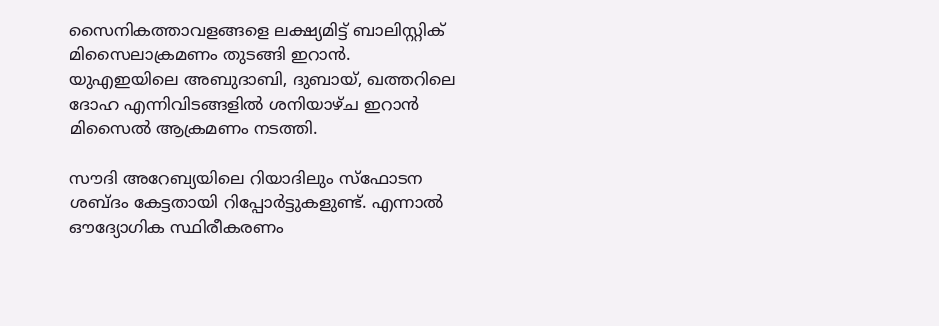സൈനികത്താവളങ്ങളെ ലക്ഷ്യമിട്ട് ബാലിസ്റ്റിക് മിസൈലാക്രമണം തുടങ്ങി ഇറാൻ. യുഎഇയിലെ അബുദാബി, ദുബായ്, ഖത്തറിലെ ദോഹ എന്നിവിടങ്ങളില്‍ ശനിയാഴ്ച ഇറാൻ മിസൈല്‍ ആക്രമണം നടത്തി.

സൗദി അറേബ്യയിലെ റിയാദിലും സ്ഫോടന ശബ്ദം കേട്ടതായി റിപ്പോര്‍ട്ടുകളുണ്ട്. എന്നാല്‍ ഔദ്യോഗിക സ്ഥിരീകരണം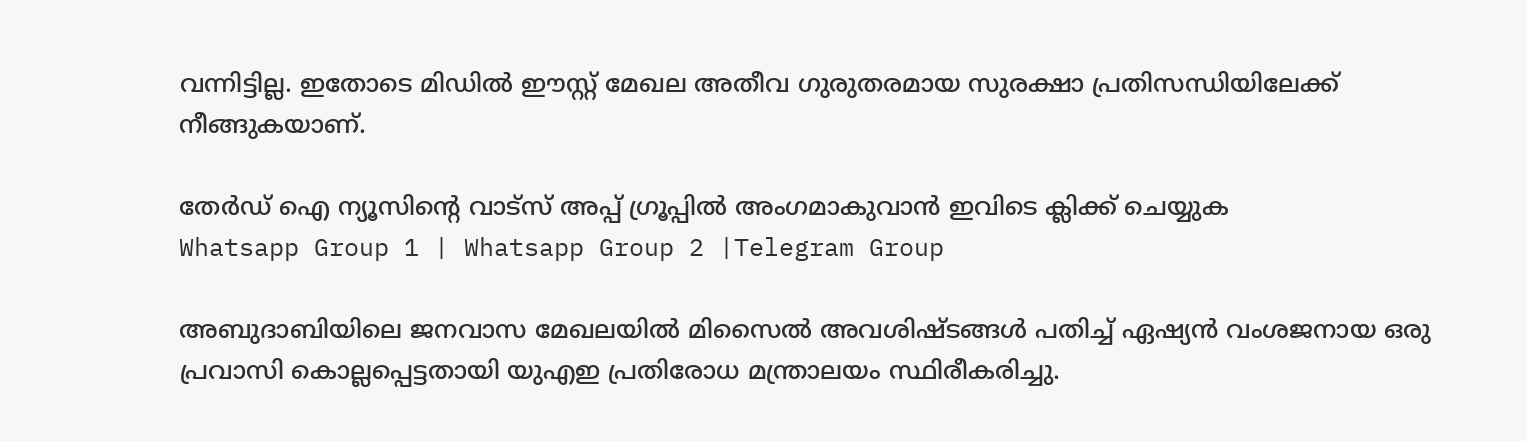വന്നിട്ടില്ല. ഇതോടെ മിഡില്‍ ഈസ്റ്റ് മേഖല അതീവ ഗുരുതരമായ സുരക്ഷാ പ്രതിസന്ധിയിലേക്ക് നീങ്ങുകയാണ്.

തേർഡ് ഐ ന്യൂസിന്റെ വാട്സ് അപ്പ് ഗ്രൂപ്പിൽ അംഗമാകുവാൻ ഇവിടെ ക്ലിക്ക് ചെയ്യുക
Whatsapp Group 1 | Whatsapp Group 2 |Telegram Group

അബുദാബിയിലെ ജനവാസ മേഖലയില്‍ മിസൈല്‍ അവശിഷ്ടങ്ങള്‍ പതിച്ച്‌ ഏഷ്യൻ വംശജനായ ഒരു പ്രവാസി കൊല്ലപ്പെട്ടതായി യുഎഇ പ്രതിരോധ മന്ത്രാലയം സ്ഥിരീകരിച്ചു.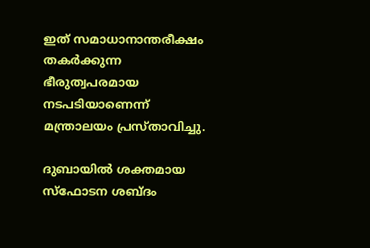ഇത് സമാധാനാന്തരീക്ഷം തകർക്കുന്ന ഭീരുത്വപരമായ നടപടിയാണെന്ന് മന്ത്രാലയം പ്രസ്താവിച്ചു.

ദുബായില്‍ ശക്തമായ സ്ഫോടന ശബ്ദം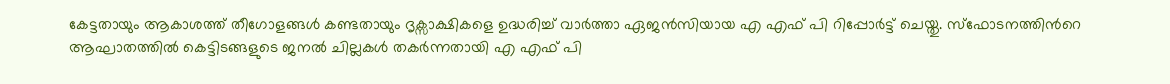കേട്ടതായും ആകാശത്ത് തീഗോളങ്ങള്‍ കണ്ടതായും ദൃക്സാക്ഷികളെ ഉദ്ധരിച്ച്‌ വാർ‍ത്താ ഏജൻസിയായ എ എഫ് പി റിപ്പോർട്ട് ചെയ്തു. സ്ഫോടനത്തിന്‍റെ ആഘാതത്തില്‍ കെട്ടിടങ്ങളുടെ ജനല്‍ ചില്ലകള്‍ തകർന്നതായി എ എഫ് പി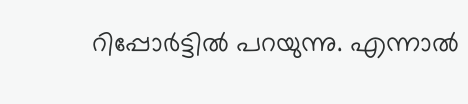റിപ്പോര്‍ട്ടില്‍ പറയുന്നു. എന്നാല്‍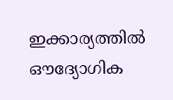ഇക്കാര്യത്തില്‍ ഔദ്യോഗിക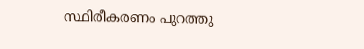സ്ഥിരീകരണം പുറത്തു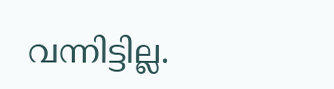വന്നിട്ടില്ല.